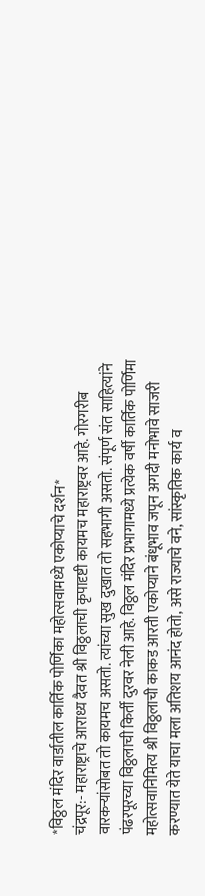*विठ्ठल मंदिर वार्डातील कार्तिक पोर्णिका महोत्सवामध्ये एकोप्याचे दर्शन*
चंद्रपूर:- महाराष्ट्राचे आराध्य दैवत श्री विठ्ठलाची कृपादृष्टी कायमच महाराष्ट्रवर आहे. गोरगरीब वारकऱ्यांसोबत तो कायमच असतो. त्यांच्या सुख दुखात तो सहभागी असतो. संपूर्ण संत साहित्यांने पंढरपूरच्या विठ्ठलाची किर्ती दुरवर नेली आहे. विठ्ठल मंदिर प्रभागामध्ये प्रत्येक वर्षी कार्तिक पोर्णिमा महोत्सवानिमित्य श्री विठ्ठलाची काकड आरती एकोप्याने बंधूभाव जपून अगदी मनोभावे साजरी करण्यात येते याचा मला अतिशय आनंद होतो, असे राज्याचे वने, सांस्कृतिक कार्य व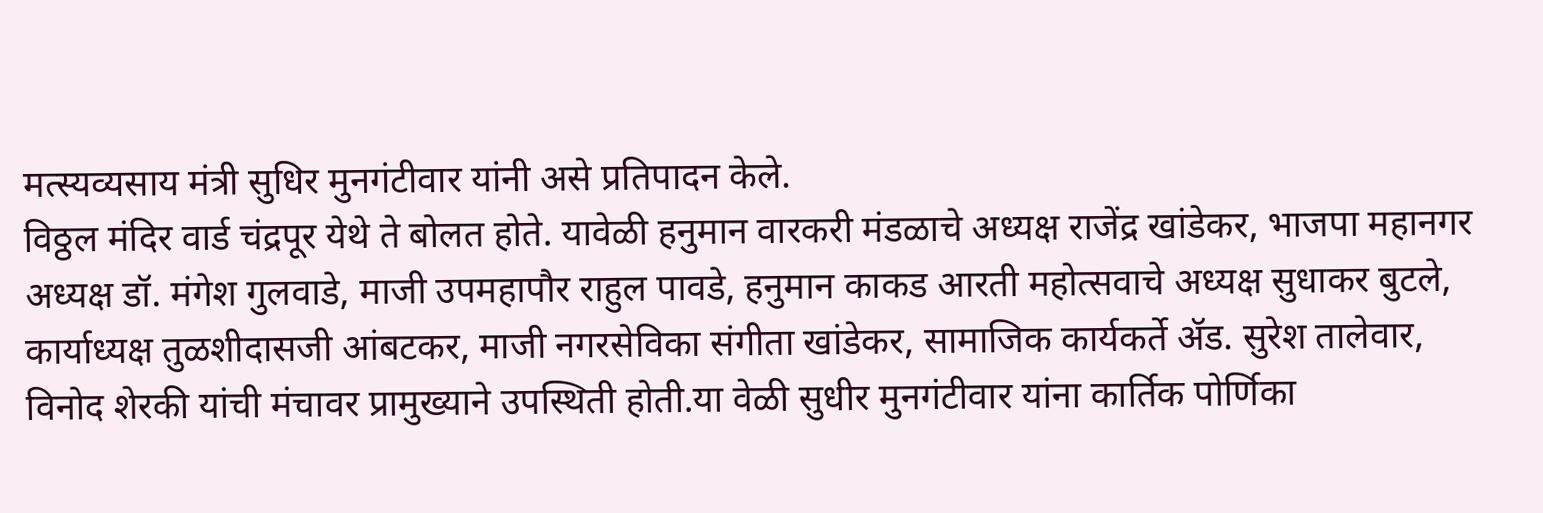मत्स्यव्यसाय मंत्री सुधिर मुनगंटीवार यांनी असे प्रतिपादन केले.
विठ्ठल मंदिर वार्ड चंद्रपूर येथे ते बोलत होते. यावेळी हनुमान वारकरी मंडळाचे अध्यक्ष राजेंद्र खांडेकर, भाजपा महानगर अध्यक्ष डॉ. मंगेश गुलवाडे, माजी उपमहापौर राहुल पावडे, हनुमान काकड आरती महोत्सवाचे अध्यक्ष सुधाकर बुटले, कार्याध्यक्ष तुळशीदासजी आंबटकर, माजी नगरसेविका संगीता खांडेकर, सामाजिक कार्यकर्ते ॲड. सुरेश तालेवार, विनोद शेरकी यांची मंचावर प्रामुख्याने उपस्थिती होती.या वेळी सुधीर मुनगंटीवार यांना कार्तिक पोर्णिका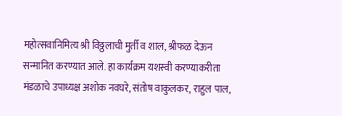महोत्सवानिमित्य श्री विठ्ठलाची मुर्ती व शाल, श्रीफळ देऊन सन्मानित करण्यात आले. हा कार्यक्रम यशस्वी करण्याकरीता मंडळाचे उपाध्यक्ष अशोक नवघरे, संतोष वाकुलकर, राहुल पाल,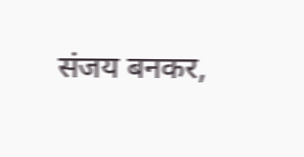संजय बनकर,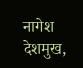नागेश देशमुख,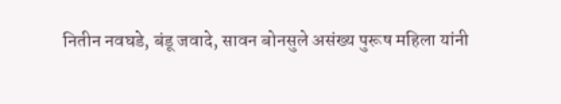नितीन नवघडे, बंडू जवादे, सावन बोनसुले असंख्य पुरूष महिला यांनी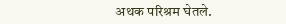अथक परिश्रम घेतले.